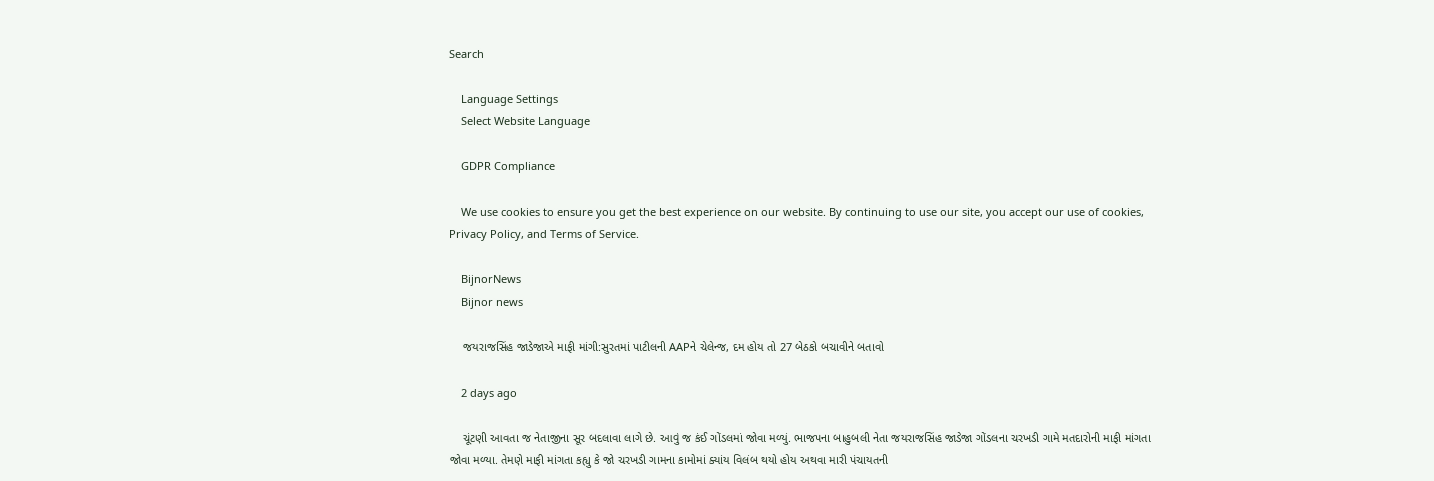Search

    Language Settings
    Select Website Language

    GDPR Compliance

    We use cookies to ensure you get the best experience on our website. By continuing to use our site, you accept our use of cookies, Privacy Policy, and Terms of Service.

    BijnorNews
    Bijnor news

    જયરાજસિંહ જાડેજાએ માફી માંગી:સુરતમાં પાટીલની AAPને ચેલેન્જ, દમ હોય તો 27 બેઠકો બચાવીને બતાવો

    2 days ago

    ચૂંટણી આવતા જ નેતાજીના સૂર બદલાવા લાગે છે. આવું જ કંઈ ગોંડલમાં જોવા મળ્યું. ભાજપના બાહુબલી નેતા જયરાજસિંહ જાડેજા ગોંડલના ચરખડી ગામે મતદારોની માફી માંગતા જોવા મળ્યા. તેમણે માફી માંગતા કહ્યુ કે જો ચરખડી ગામના કામોમાં ક્યાંય વિલંબ થયો હોય અથવા મારી પંચાયતની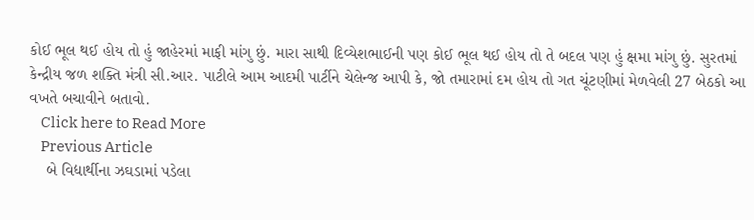કોઈ ભૂલ થઈ હોય તો હું જાહેરમાં માફી માંગુ છું. મારા સાથી દિવ્યેશભાઈની પણ કોઈ ભૂલ થઈ હોય તો તે બદલ પણ હું ક્ષમા માંગુ છું. સુરતમાં કેન્દ્રીય જળ શક્તિ મંત્રી સી.આર. પાટીલે આમ આદમી પાર્ટીને ચેલેન્જ આપી કે, જો તમારામાં દમ હોય તો ગત ચૂંટણીમાં મેળવેલી 27 બેઠકો આ વખતે બચાવીને બતાવો.
    Click here to Read More
    Previous Article
    બે વિદ્યાર્થીના ઝઘડામાં પડેલા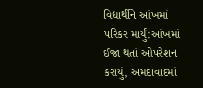વિદ્યાર્થીને આંખમાં પરિકર માર્યું:આંખમાં ઈજા થતાં ઓપરેશન કરાયું, અમદાવાદમાં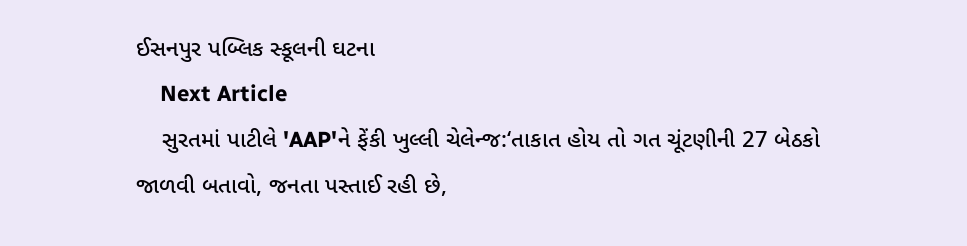ઈસનપુર પબ્લિક સ્કૂલની ઘટના
    Next Article
    સુરતમાં પાટીલે 'AAP'ને ફેંકી ખુલ્લી ચેલેન્જ:‘તાકાત હોય તો ગત ચૂંટણીની 27 બેઠકો જાળવી બતાવો, જનતા પસ્તાઈ રહી છે,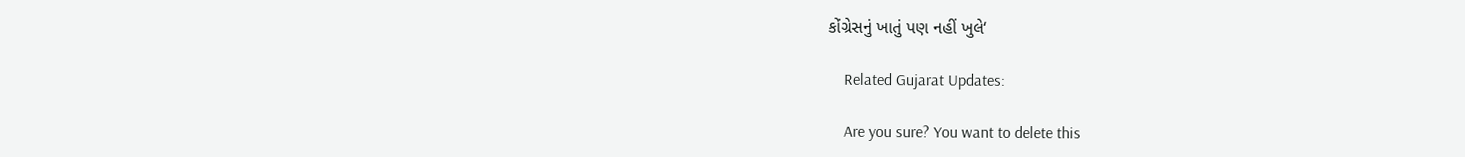કોંગ્રેસનું ખાતું પણ નહીં ખુલે‘

    Related Gujarat Updates:

    Are you sure? You want to delete this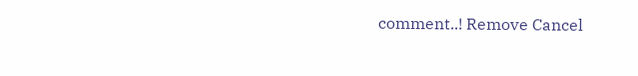comment..! Remove Cancel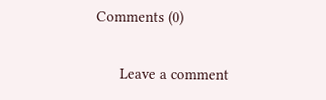Comments (0)

      Leave a comment